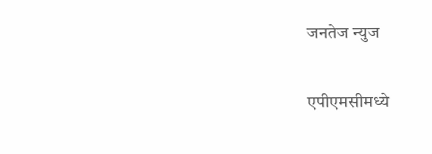जनतेज न्युज

एपीएमसीमध्ये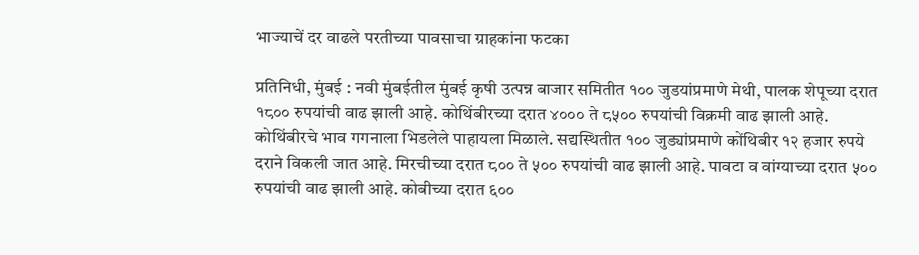भाज्याचें दर वाढले परतीच्या पावसाचा ग्राहकांना फटका

प्रतिनिधी, मुंबई : नवी मुंबईतील मुंबई कृषी उत्पन्न बाजार समितीत १०० जुडयांप्रमाणे मेथी, पालक शेपूच्या दरात १८०० रुपयांची वाढ झाली आहे. कोथिंबीरच्या दरात ४००० ते ८५०० रुपयांची विक्रमी वाढ झाली आहे. कोथिंबीरचे भाव गगनाला भिडलेले पाहायला मिळाले. सद्यस्थितीत १०० जुड्यांप्रमाणे कोंथिबीर १२ हजार रुपये दराने विकली जात आहे. मिरचीच्या दरात ८०० ते ५०० रुपयांची वाढ झाली आहे. पावटा व वांग्याच्या दरात ५०० रुपयांची वाढ झाली आहे. कोबीच्या दरात ६००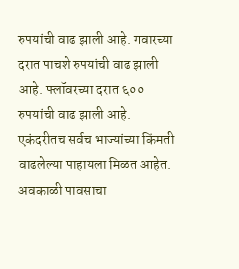रुपयांची वाढ झाली आहे. गवारच्या दरात पाचशे रुपयांची वाढ झाली आहे. फ्लॉवरच्या दरात ६०० रुपयांची वाढ झाली आहे. एकंदरीतच सर्वच भाज्यांच्या किंमती वाढलेल्या पाहायला मिळत आहेत. अवकाळी पावसाचा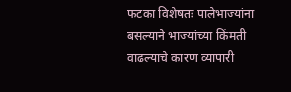फटका विशेषतः पालेभाज्यांना बसल्याने भाज्यांच्या किंमती वाढल्याचे कारण व्यापारी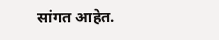सांगत आहेत.